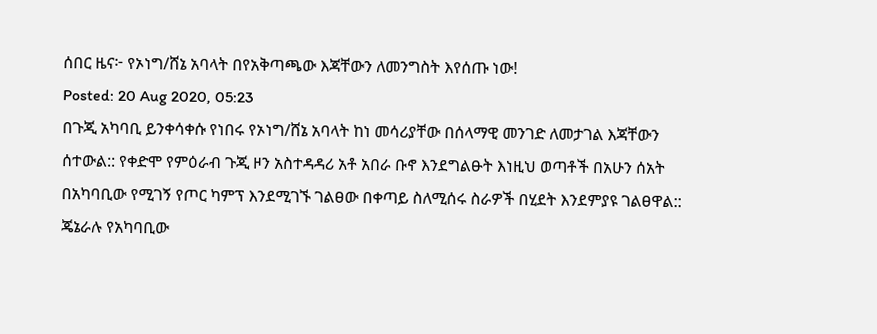ሰበር ዜና፦ የኦነግ/ሸኔ አባላት በየአቅጣጫው እጃቸውን ለመንግስት እየሰጡ ነው!
Posted: 20 Aug 2020, 05:23
በጉጂ አካባቢ ይንቀሳቀሱ የነበሩ የኦነግ/ሸኔ አባላት ከነ መሳሪያቸው በሰላማዊ መንገድ ለመታገል እጃቸውን ሰተውል:: የቀድሞ የምዕራብ ጉጂ ዞን አስተዳዳሪ አቶ አበራ ቡኖ እንደግልፁት እነዚህ ወጣቶች በአሁን ሰአት በአካባቢው የሚገኝ የጦር ካምፕ እንደሚገኙ ገልፀው በቀጣይ ስለሚሰሩ ስራዎች በሂደት እንደምያዩ ገልፀዋል:: ጄኔራሉ የአካባቢው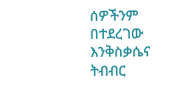ሰዎችንም በተደረገው እንቅስቃሴና ትብብር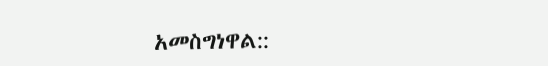አመስግነዋል::